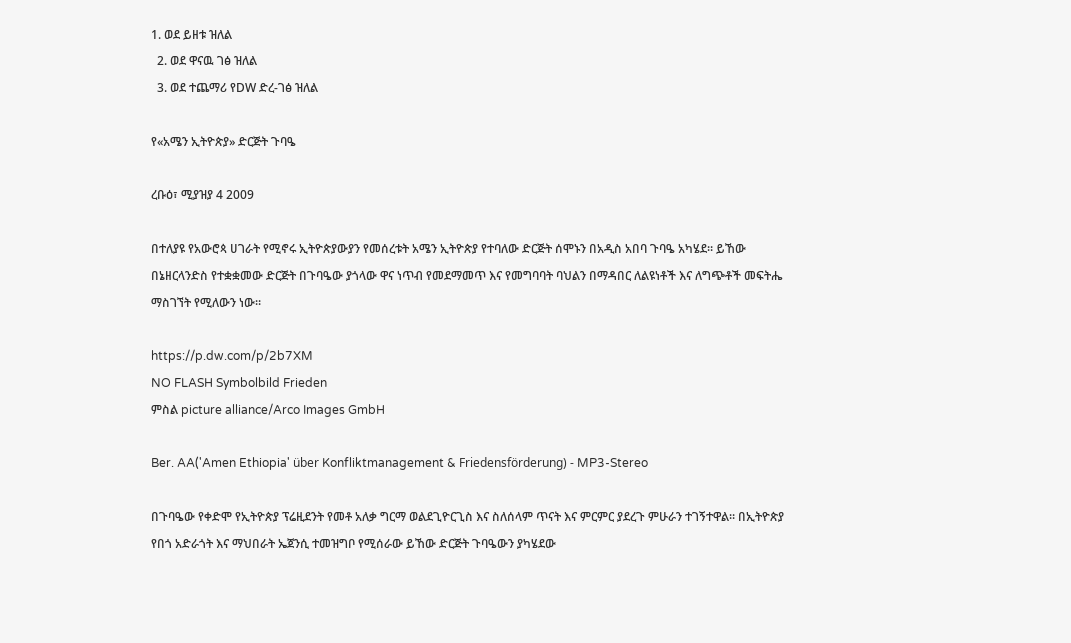1. ወደ ይዘቱ ዝለል
  2. ወደ ዋናዉ ገፅ ዝለል
  3. ወደ ተጨማሪ የDW ድረ-ገፅ ዝለል

የ«አሜን ኢትዮጵያ» ድርጅት ጉባዔ

ረቡዕ፣ ሚያዝያ 4 2009

በተለያዩ የአውሮጳ ሀገራት የሚኖሩ ኢትዮጵያውያን የመሰረቱት አሜን ኢትዮጵያ የተባለው ድርጅት ሰሞኑን በአዲስ አበባ ጉባዔ አካሄደ። ይኸው በኔዘርላንድስ የተቋቋመው ድርጅት በጉባዔው ያጎላው ዋና ነጥብ የመደማመጥ እና የመግባባት ባህልን በማዳበር ለልዩነቶች እና ለግጭቶች መፍትሔ ማስገኘት የሚለውን ነው።

https://p.dw.com/p/2b7XM
NO FLASH Symbolbild Frieden
ምስል picture alliance/Arco Images GmbH

Ber. AA('Amen Ethiopia' über Konfliktmanagement & Friedensförderung) - MP3-Stereo

በጉባዔው የቀድሞ የኢትዮጵያ ፕሬዚደንት የመቶ አለቃ ግርማ ወልደጊዮርጊስ እና ስለሰላም ጥናት እና ምርምር ያደረጉ ምሁራን ተገኝተዋል። በኢትዮጵያ የበጎ አድራጎት እና ማህበራት ኤጀንሲ ተመዝግቦ የሚሰራው ይኸው ድርጅት ጉባዔውን ያካሄደው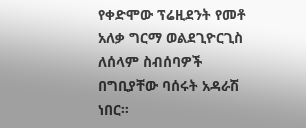የቀድሞው ፕሬዚደንት የመቶ አለቃ ግርማ ወልደጊዮርጊስ ለሰላም ስብሰባዎች በግቢያቸው ባሰሩት አዳራሽ ነበር።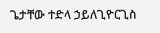ጌታቸው ተድላ ኃይለጊዮርጊስ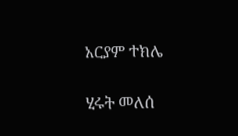አርያም ተክሌ

ሂሩት መለሰ